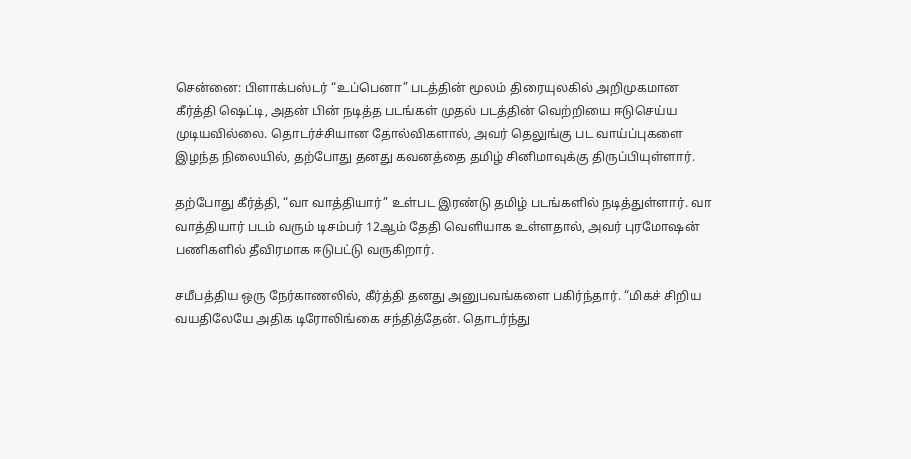சென்னை: பிளாக்பஸ்டர் “உப்பெனா” படத்தின் மூலம் திரையுலகில் அறிமுகமான கீர்த்தி ஷெட்டி, அதன் பின் நடித்த படங்கள் முதல் படத்தின் வெற்றியை ஈடுசெய்ய முடியவில்லை. தொடர்ச்சியான தோல்விகளால், அவர் தெலுங்கு பட வாய்ப்புகளை இழந்த நிலையில், தற்போது தனது கவனத்தை தமிழ் சினிமாவுக்கு திருப்பியுள்ளார்.

தற்போது கீர்த்தி, “வா வாத்தியார்” உள்பட இரண்டு தமிழ் படங்களில் நடித்துள்ளார். வா வாத்தியார் படம் வரும் டிசம்பர் 12ஆம் தேதி வெளியாக உள்ளதால், அவர் புரமோஷன் பணிகளில் தீவிரமாக ஈடுபட்டு வருகிறார்.

சமீபத்திய ஒரு நேர்காணலில், கீர்த்தி தனது அனுபவங்களை பகிர்ந்தார். “மிகச் சிறிய வயதிலேயே அதிக டிரோலிங்கை சந்தித்தேன். தொடர்ந்து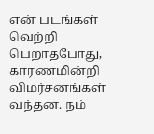என் படங்கள் வெற்றி பெறாதபோது, காரணமின்றி விமர்சனங்கள் வந்தன. நம்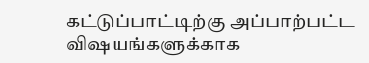கட்டுப்பாட்டிற்கு அப்பாற்பட்ட விஷயங்களுக்காக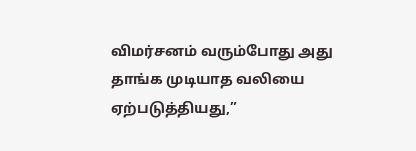விமர்சனம் வரும்போது அது தாங்க முடியாத வலியை ஏற்படுத்தியது,”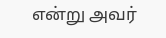என்று அவர்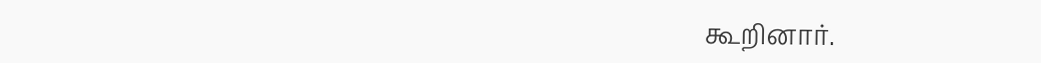கூறினார்.